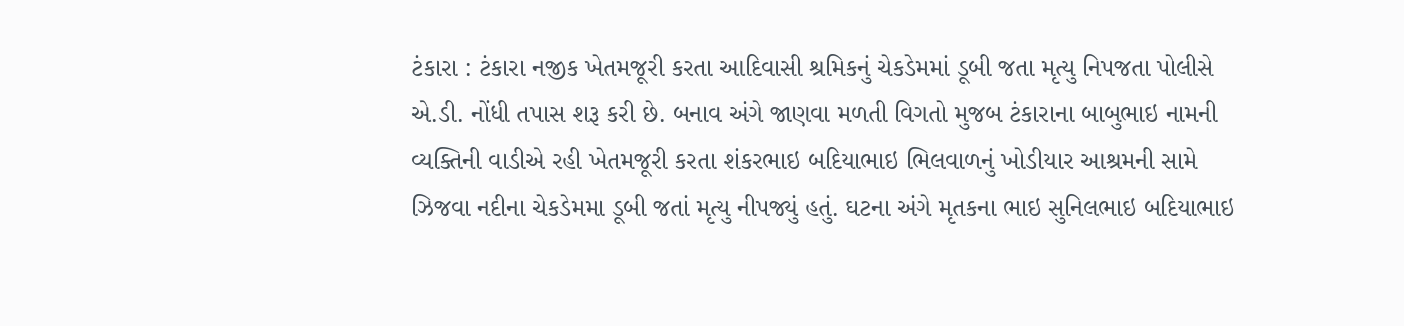ટંકારા : ટંકારા નજીક ખેતમજૂરી કરતા આદિવાસી શ્રમિકનું ચેકડેમમાં ડૂબી જતા મૃત્યુ નિપજતા પોલીસે એ.ડી. નોંધી તપાસ શરૂ કરી છે. બનાવ અંગે જાણવા મળતી વિગતો મુજબ ટંકારાના બાબુભાઇ નામની વ્યક્તિની વાડીએ રહી ખેતમજૂરી કરતા શંકરભાઇ બદિયાભાઇ ભિલવાળનું ખોડીયાર આશ્રમની સામે ઝિજવા નદીના ચેકડેમમા ડૂબી જતાં મૃત્યુ નીપજ્યું હતું. ઘટના અંગે મૃતકના ભાઇ સુનિલભાઇ બદિયાભાઇ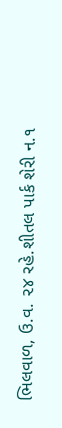ભિલવાળ, ઉ.વ. ૨૪ રહે.શીતલ પાર્ક શેરી ન.૧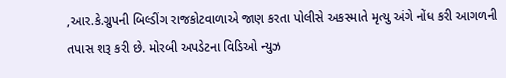,આર.કે.ગ્રુપની બિલ્ડીંગ રાજકોટવાળાએ જાણ કરતા પોલીસે અકસ્માતે મૃત્યુ અંગે નોંધ કરી આગળની તપાસ શરૂ કરી છે. મોરબી અપડેટના વિડિઓ ન્યુઝ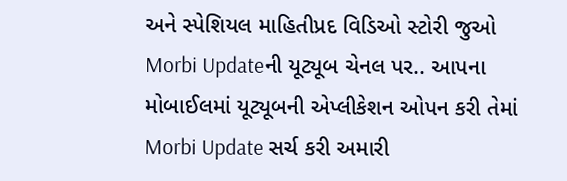અને સ્પેશિયલ માહિતીપ્રદ વિડિઓ સ્ટોરી જુઓ Morbi Updateની યૂટ્યૂબ ચેનલ પર.. આપના મોબાઈલમાં યૂટ્યૂબની એપ્લીકેશન ઓપન કરી તેમાં Morbi Update સર્ચ કરી અમારી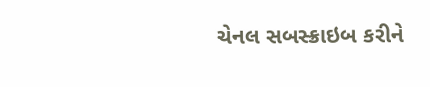ચેનલ સબસ્ક્રાઇબ કરીને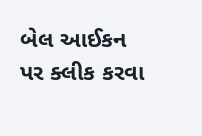બેલ આઈકન પર ક્લીક કરવા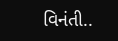વિનંતી..